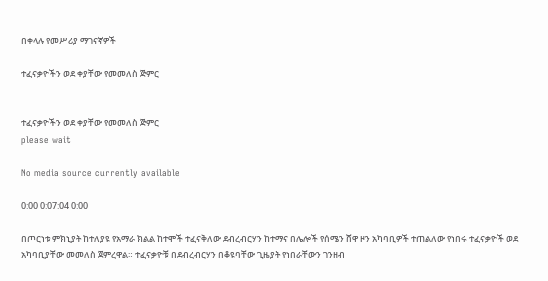በቀላሉ የመሥሪያ ማገናኛዎች

ተፈናቃዮችን ወደ ቀያቸው የመመለስ ጅምር


ተፈናቃዮችን ወደ ቀያቸው የመመለስ ጅምር
please wait

No media source currently available

0:00 0:07:04 0:00

በጦርነቱ ምክኒያት ከተለያዩ የአማራ ክልል ከተሞች ተፈናቅለው ደብረብርሃን ከተማና በሌሎች የሰሜን ሸዋ ዞን አካባቢዎች ተጠልለው የነበሩ ተፈናቃዮች ወደ አካባቢያቸው መመለስ ጀምረዋል። ተፈናቃዮቹ በደብረብርሃን በቆዩባቸው ጊዜያት የነበራቸውን ገንዘብ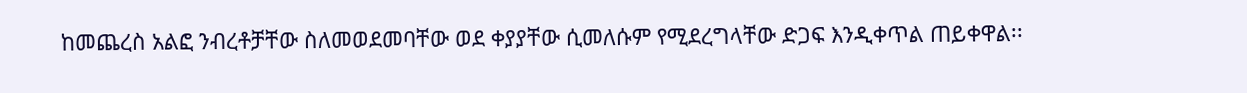ከመጨረስ አልፎ ንብረቶቻቸው ስለመወደመባቸው ወደ ቀያያቸው ሲመለሱም የሚደረግላቸው ድጋፍ እንዲቀጥል ጠይቀዋል፡፡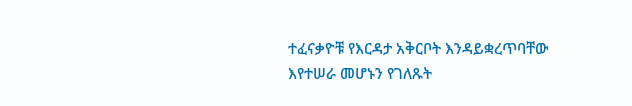ተፈናቃዮቹ የእርዳታ አቅርቦት እንዳይቋረጥባቸው እየተሠራ መሆኑን የገለጹት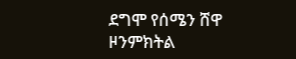ደግሞ የሰሜን ሸዋ ዞንምክትል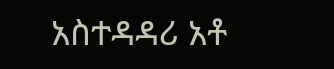አስተዳዳሪ አቶ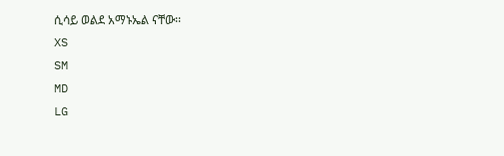ሲሳይ ወልደ አማኑኤል ናቸው፡፡
XS
SM
MD
LG